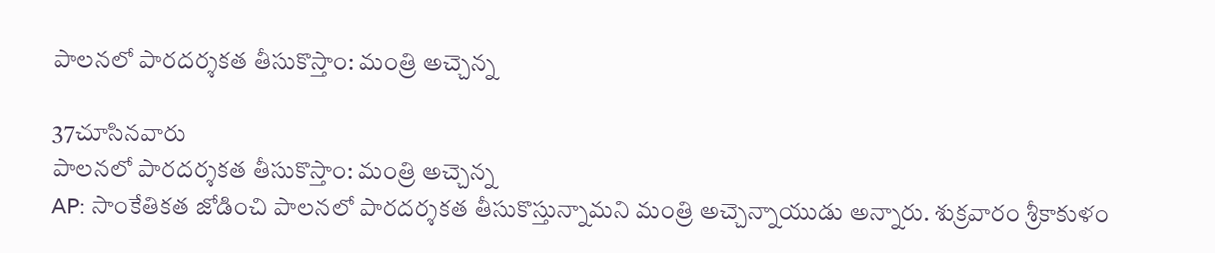పాలనలో పారదర్శకత తీసుకొస్తాం: మంత్రి అచ్చెన్న

37చూసినవారు
పాలనలో పారదర్శకత తీసుకొస్తాం: మంత్రి అచ్చెన్న
AP: సాంకేతికత జోడించి పాలనలో పారదర్శకత తీసుకొస్తున్నామని మంత్రి అచ్చెన్నాయుడు అన్నారు. శుక్రవారం శ్రీకాకుళం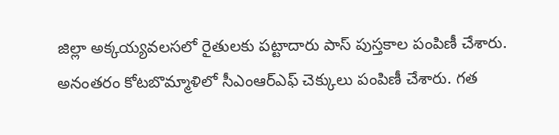జిల్లా అక్కయ్యవలసలో రైతులకు పట్టాదారు పాస్ పుస్తకాల పంపిణీ చేశారు. అనంతరం కోటబొమ్మాళిలో సీఎంఆర్ఎఫ్ చెక్కులు పంపిణీ చేశారు. గత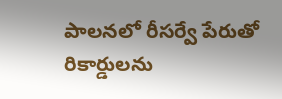పాలనలో రీసర్వే పేరుతో రికార్డులను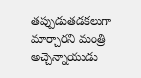తప్పుడుతడకలుగా మార్చారని మంత్రి అచ్చెన్నాయుడు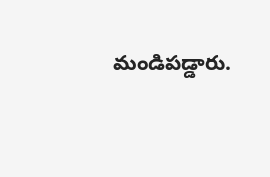మండిపడ్డారు.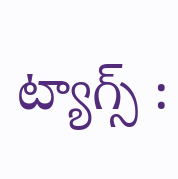ట్యాగ్స్ :